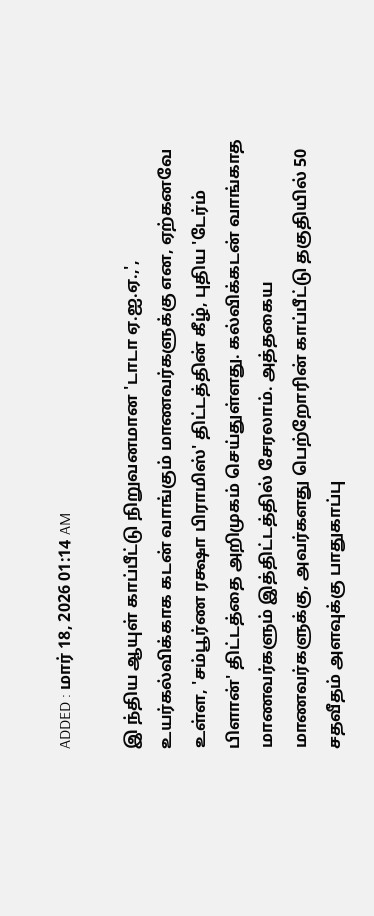ADDED : மார் 18, 2026 01:14 AM

இ ந்திய ஆயுள் காப்பீட்டு நிறுவனமான 'டாடா ஏ.ஐ.ஏ.,', உயர்கல்விக்காக கடன் வாங்கும் மாணவர்களுக்கு என, ஏற்கனவே உள்ள, 'சம்பூர்ண ரக்ஷா பிராமிஸ்' திட்டத்தின் கீழ், புதிய 'டேர்ம் பிளான்' திட்டத்தை அறிமுகம் செய்துள்ளது. கல்விக்கடன் வாங்காத மாணவர்களும் இத்திட்டத்தில் சேரலாம். அத்தகைய மாணவர்களுக்கு, அவர்களது பெற்றோரின் காப்பீட்டு தகுதியில் 50 சதவீதம் அளவுக்கு பாதுகாப்பு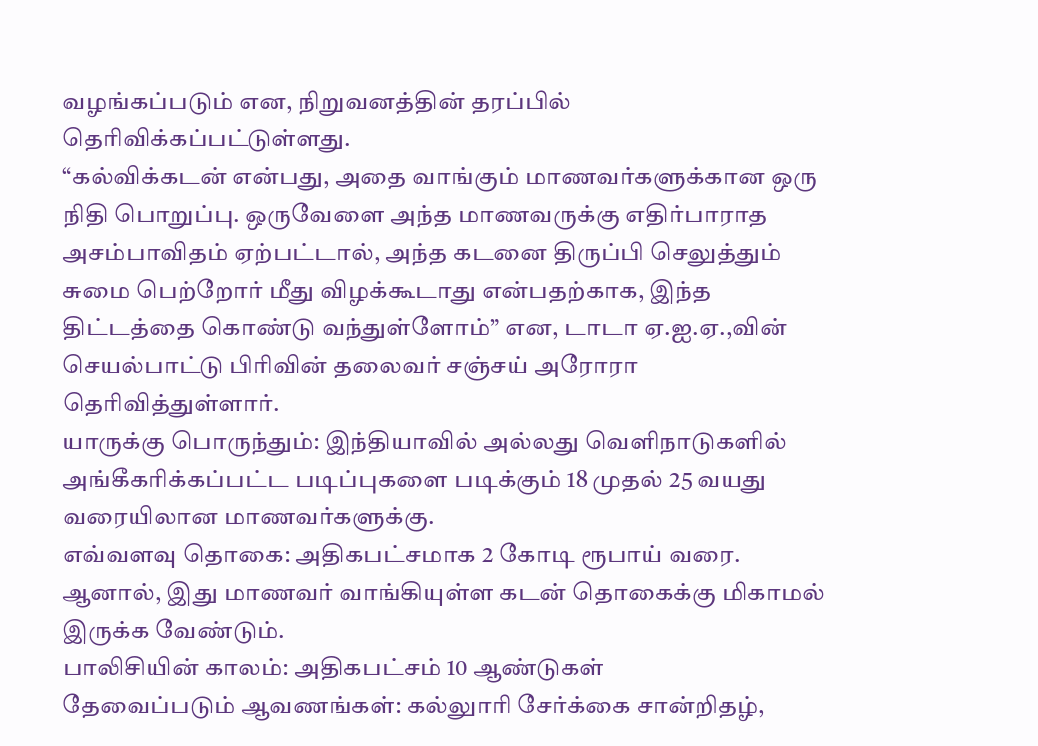வழங்கப்படும் என, நிறுவனத்தின் தரப்பில் தெரிவிக்கப்பட்டுள்ளது.
“கல்விக்கடன் என்பது, அதை வாங்கும் மாணவர்களுக்கான ஒரு நிதி பொறுப்பு. ஒருவேளை அந்த மாணவருக்கு எதிர்பாராத அசம்பாவிதம் ஏற்பட்டால், அந்த கடனை திருப்பி செலுத்தும் சுமை பெற்றோர் மீது விழக்கூடாது என்பதற்காக, இந்த திட்டத்தை கொண்டு வந்துள்ளோம்” என, டாடா ஏ.ஐ.ஏ.,வின் செயல்பாட்டு பிரிவின் தலைவர் சஞ்சய் அரோரா தெரிவித்துள்ளார்.
யாருக்கு பொருந்தும்: இந்தியாவில் அல்லது வெளிநாடுகளில் அங்கீகரிக்கப்பட்ட படிப்புகளை படிக்கும் 18 முதல் 25 வயது வரையிலான மாணவர்களுக்கு.
எவ்வளவு தொகை: அதிகபட்சமாக 2 கோடி ரூபாய் வரை. ஆனால், இது மாணவர் வாங்கியுள்ள கடன் தொகைக்கு மிகாமல் இருக்க வேண்டும்.
பாலிசியின் காலம்: அதிகபட்சம் 10 ஆண்டுகள்
தேவைப்படும் ஆவணங்கள்: கல்லுாரி சேர்க்கை சான்றிதழ்,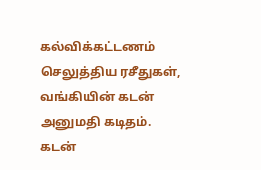கல்விக்கட்டணம் செலுத்திய ரசீதுகள், வங்கியின் கடன் அனுமதி கடிதம். கடன்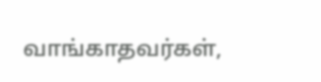வாங்காதவர்கள்,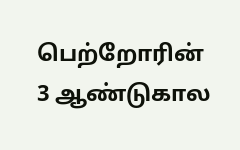பெற்றோரின் 3 ஆண்டுகால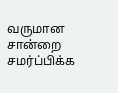வருமான சான்றை சமர்ப்பிக்க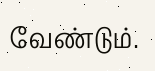வேண்டும்.